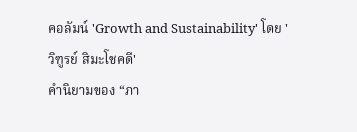คอลัมน์ 'Growth and Sustainability' โดย 'วิฑูรย์ สิมะโชคดี'
คำนิยามของ “ภา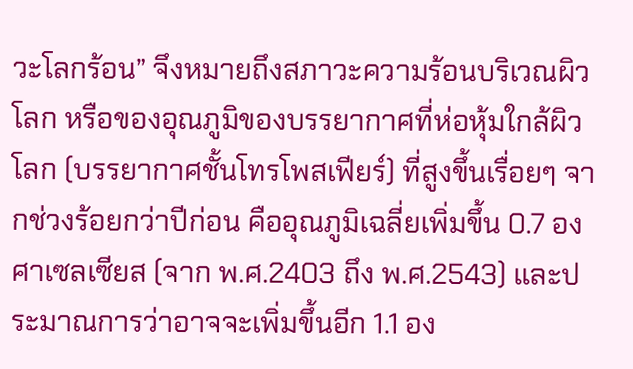วะโลกร้อน” จึงหมายถึงสภาวะความร้อนบริเวณผิวโลก หรือของอุณภูมิของบรรยากาศที่ห่อหุ้มใกล้ผิวโลก (บรรยากาศชั้นโทรโพสเฟียร์) ที่สูงขึ้นเรื่อยๆ จากช่วงร้อยกว่าปีก่อน คืออุณภูมิเฉลี่ยเพิ่มขึ้น 0.7 องศาเซลเซียส (จาก พ.ศ.2403 ถึง พ.ศ.2543) และประมาณการว่าอาจจะเพิ่มขึ้นอีก 1.1 อง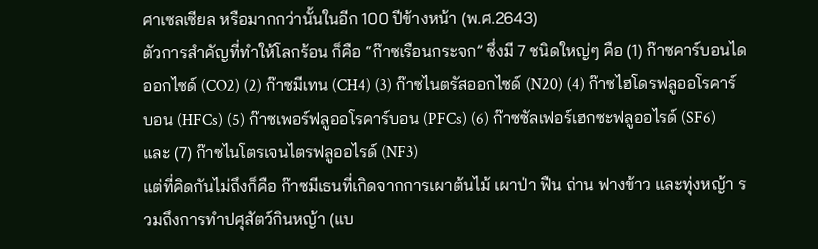ศาเซลเซียล หรือมากกว่านั้นในอีก 100 ปีข้างหน้า (พ.ศ.2643)
ตัวการสำคัญที่ทำให้โลกร้อน ก็คือ “ก๊าซเรือนกระจก” ซึ่งมี 7 ชนิดใหญ่ๆ คือ (1) ก๊าซคาร์บอนไดออกไซด์ (CO2) (2) ก๊าซมีเทน (CH4) (3) ก๊าซไนตรัสออกไซด์ (N20) (4) ก๊าซไฮโดรฟลูออโรคาร์บอน (HFCs) (5) ก๊าซเพอร์ฟลูออโรคาร์บอน (PFCs) (6) ก๊าซซัลเฟอร์เฮกซะฟลูออไรด์ (SF6) และ (7) ก๊าซไนโตรเจนไตรฟลูออไรด์ (NF3)
แต่ที่คิดกันไม่ถึงก็คือ ก๊าซมีเธนที่เกิดจากการเผาต้นไม้ เผาป่า ฟืน ถ่าน ฟางข้าว และทุ่งหญ้า รวมถึงการทำปศุสัตว์กินหญ้า (แบ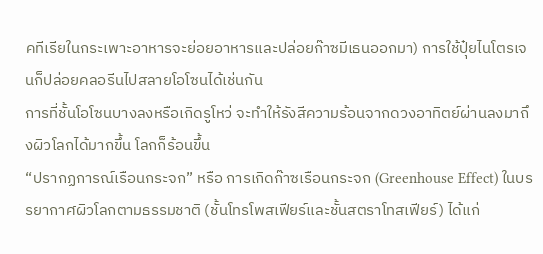คทีเรียในกระเพาะอาหารจะย่อยอาหารและปล่อยก๊าซมีเธนออกมา) การใช้ปุ๋ยไนโตรเจนก็ปล่อยคลอรีนไปสลายโอโซนได้เช่นกัน
การที่ชั้นโอโซนบางลงหรือเกิดรูโหว่ จะทำให้รังสีความร้อนจากดวงอาทิตย์ผ่านลงมาถึงผิวโลกได้มากขึ้น โลกก็ร้อนขึ้น
“ปรากฏการณ์เรือนกระจก” หรือ การเกิดก๊าซเรือนกระจก (Greenhouse Effect) ในบรรยากาศผิวโลกตามธรรมชาติ (ชั้นโทรโพสเฟียร์และชั้นสตราโทสเฟียร์) ได้แก่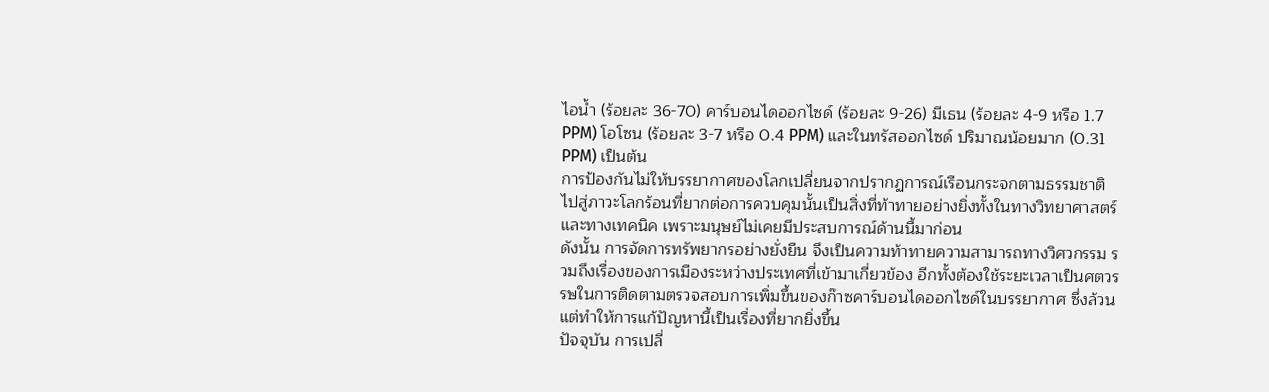ไอน้ำ (ร้อยละ 36-70) คาร์บอนไดออกไซด์ (ร้อยละ 9-26) มีเธน (ร้อยละ 4-9 หรือ 1.7 PPM) โอโซน (ร้อยละ 3-7 หรือ 0.4 PPM) และในทรัสออกไซด์ ปริมาณน้อยมาก (0.31 PPM) เป็นต้น
การป้องกันไม่ให้บรรยากาศของโลกเปลี่ยนจากปรากฏการณ์เรือนกระจกตามธรรมชาติไปสู่ภาวะโลกร้อนที่ยากต่อการควบคุมนั้นเป็นสิ่งที่ท้าทายอย่างยิ่งทั้งในทางวิทยาศาสตร์และทางเทคนิค เพราะมนุษย์ไม่เคยมีประสบการณ์ด้านนี้มาก่อน
ดังนั้น การจัดการทรัพยากรอย่างยั่งยืน จึงเป็นความท้าทายความสามารถทางวิศวกรรม รวมถึงเรื่องของการเมืองระหว่างประเทศที่เข้ามาเกี่ยวข้อง อีกทั้งต้องใช้ระยะเวลาเป็นศตวรรษในการติดตามตรวจสอบการเพิ่มขึ้นของก๊าซคาร์บอนไดออกไซด์ในบรรยากาศ ซึ่งล้วนแต่ทำให้การแก้ปัญหานี้เป็นเรื่องที่ยากยิ่งขึ้น
ปัจจุบัน การเปลี่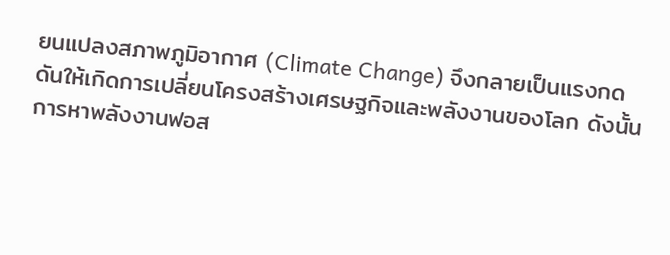ยนแปลงสภาพภูมิอากาศ (Climate Change) จึงกลายเป็นแรงกดดันให้เกิดการเปลี่ยนโครงสร้างเศรษฐกิจและพลังงานของโลก ดังนั้น การหาพลังงานฟอส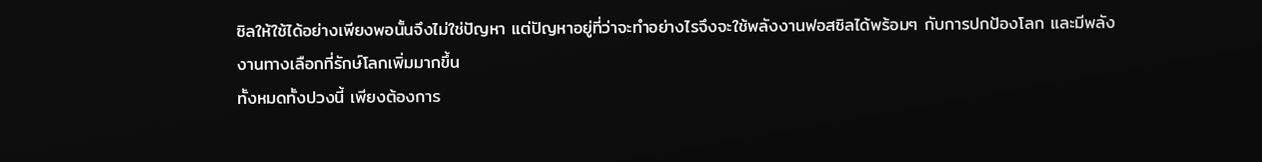ซิลให้ใช้ได้อย่างเพียงพอนั้นจึงไม่ใช่ปัญหา แต่ปัญหาอยู่ที่ว่าจะทำอย่างไรจึงจะใช้พลังงานฟอสซิลได้พร้อมๆ กับการปกป้องโลก และมีพลังงานทางเลือกที่รักษ์โลกเพิ่มมากขึ้น
ทั้งหมดทั้งปวงนี้ เพียงต้องการ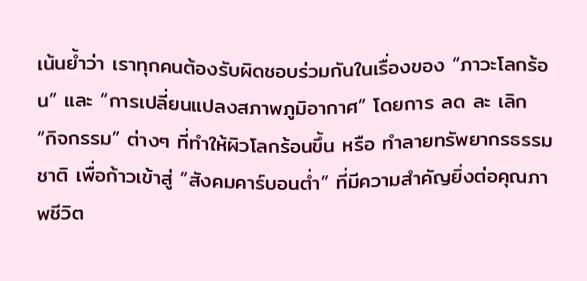เน้นย้ำว่า เราทุกคนต้องรับผิดชอบร่วมกันในเรื่องของ “ภาวะโลกร้อน” และ “การเปลี่ยนแปลงสภาพภูมิอากาศ” โดยการ ลด ละ เลิก “กิจกรรม” ต่างๆ ที่ทำให้ผิวโลกร้อนขึ้น หรือ ทำลายทรัพยากรธรรมชาติ เพื่อก้าวเข้าสู่ “สังคมคาร์บอนต่ำ” ที่มีความสำคัญยิ่งต่อคุณภาพชีวิต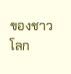ของชาวโลก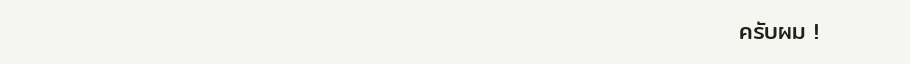ครับผม !